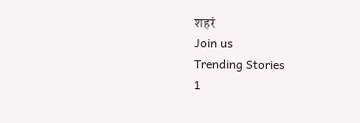शहरं
Join us
Trending Stories
1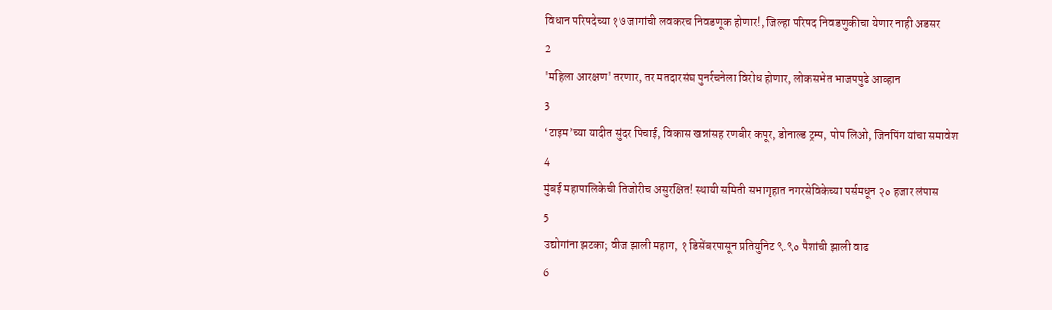विधान परिषदेच्या १७ जागांची लवकरच निवडणूक होणार!, जिल्हा परिषद निवडणुकीचा येणार नाही अडसर
2
'महिला आरक्षण' तरणार, तर मतदारसंघ पुनर्रचनेला विरोध होणार, लोकसभेत भाजपपुढे आव्हान
3
‘टाइम’च्या यादीत सुंदर पिचाई, विकास खन्नांसह रणबीर कपूर, डोनाल्ड ट्रम्प, पोप लिओ, जिनपिंग यांचा समावेश
4
मुंबई महापालिकेची तिजोरीच असुरक्षित! स्थायी समिती सभागृहात नगरसेविकेच्या पर्समधून २० हजार लंपास
5
उद्योगांना झटका; वीज झाली महाग, १ डिसेंबरपासून प्रतियुनिट ९.९० पैशांची झाली वाढ
6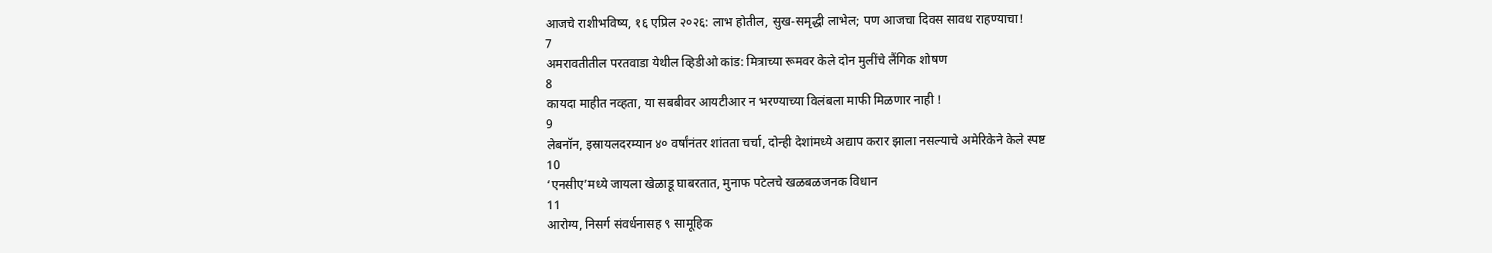आजचे राशीभविष्य, १६ एप्रिल २०२६: लाभ होतील, सुख-समृद्धी लाभेल; पण आजचा दिवस सावध राहण्याचा!
7
अमरावतीतील परतवाडा येथील व्हिडीओ कांड: मित्राच्या रूमवर केले दोन मुलींचे लैंगिक शोषण
8
कायदा माहीत नव्हता, या सबबीवर आयटीआर न भरण्याच्या विलंबला माफी मिळणार नाही !
9
लेबनॉन, इस्रायलदरम्यान ४० वर्षांनंतर शांतता चर्चा, दोन्ही देशांमध्ये अद्याप करार झाला नसल्याचे अमेरिकेने केले स्पष्ट
10
‘एनसीए’मध्ये जायला खेळाडू घाबरतात, मुनाफ पटेलचे खळबळजनक विधान
11
आरोग्य, निसर्ग संवर्धनासह ९ सामूहिक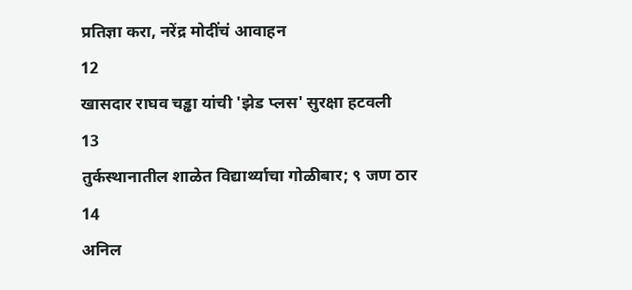प्रतिज्ञा करा, नरेंद्र मोदींचं आवाहन
12
खासदार राघव चड्ढा यांची 'झेड प्लस' सुरक्षा हटवली
13
तुर्कस्थानातील शाळेत विद्यार्थ्याचा गोळीबार; ९ जण ठार
14
अनिल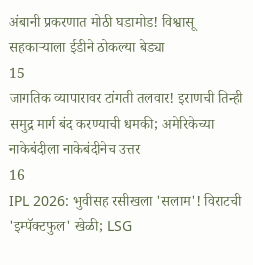अंबानी प्रकरणात मोठी घडामोड! विश्वासू सहकाऱ्याला ईडीने ठोकल्या बेड्या
15
जागतिक व्यापारावर टांगती तलवार! इराणची तिन्ही समुद्र मार्ग बंद करण्याची धमकी; अमेरिकेच्या नाकेबंदीला नाकेबंदीनेच उत्तर
16
IPL 2026: भुवीसह रसीखला 'सलाम'! विराटची 'इम्पॅक्टफुल' खेळी; LSG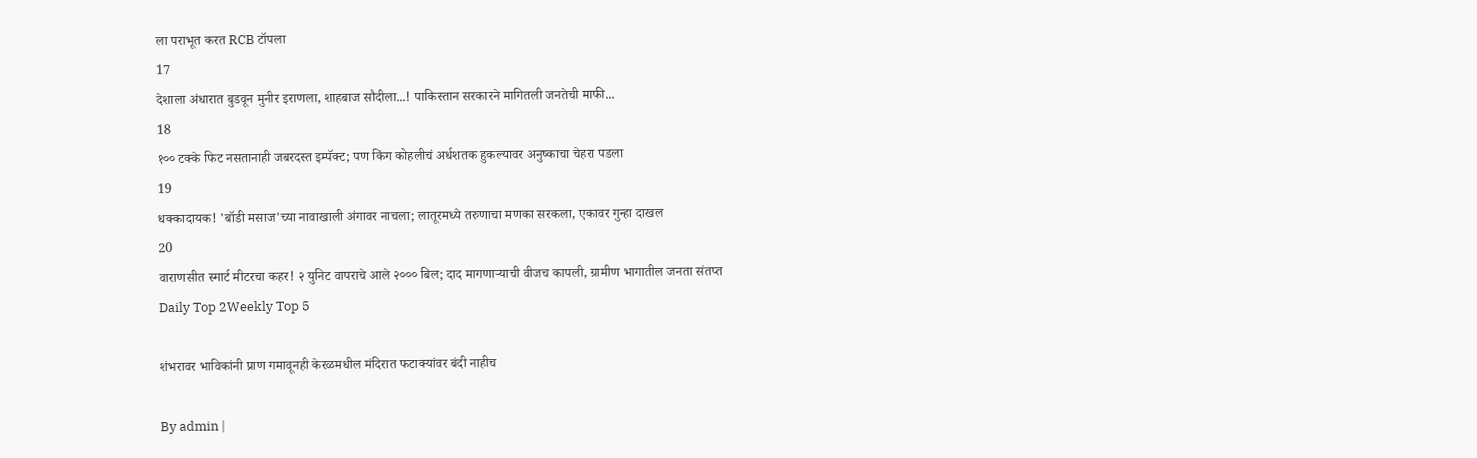ला पराभूत करत RCB टॉपला
17
देशाला अंधारात बुडवून मुनीर इराणला, शाहबाज सौदीला...! पाकिस्तान सरकारने मागितली जनतेची माफी...
18
१०० टक्के फिट नसतानाही जबरदस्त इम्पॅक्ट; पण किंग कोहलीचं अर्धशतक हुकल्यावर अनुष्काचा चेहरा पडला
19
धक्कादायक! 'बॉडी मसाज'च्या नावाखाली अंगावर नाचला; लातूरमध्ये तरुणाचा मणका सरकला, एकावर गुन्हा दाखल
20
वाराणसीत स्मार्ट मीटरचा कहर! २ युनिट वापराचे आले २००० बिल; दाद मागणाऱ्याची वीजच कापली, ग्रामीण भागातील जनता संतप्त
Daily Top 2Weekly Top 5

शंभरावर भाविकांनी प्राण गमावूनही केरळमधील मंदिरात फटाक्यांवर बंदी नाहीच

By admin |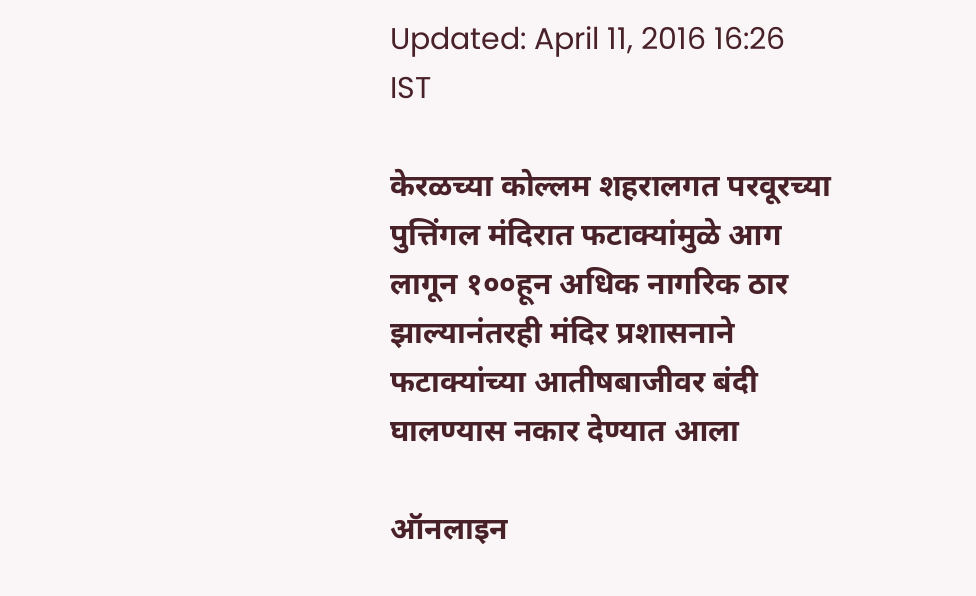Updated: April 11, 2016 16:26 IST

केरळच्या कोल्लम शहरालगत परवूरच्या पुत्तिंगल मंदिरात फटाक्यांमुळे आग लागून १००हून अधिक नागरिक ठार झाल्यानंतरही मंदिर प्रशासनाने फटाक्यांच्या आतीषबाजीवर बंदी घालण्यास नकार देण्यात आला

ऑनलाइन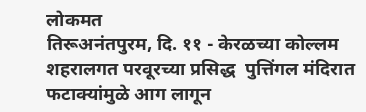लोकमत
तिरूअनंतपुरम, दि. ११ - केरळच्या कोल्लम शहरालगत परवूरच्या प्रसिद्ध  पुत्तिंगल मंदिरात फटाक्यांमुळे आग लागून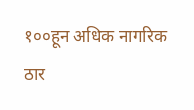१००हून अधिक नागरिक ठार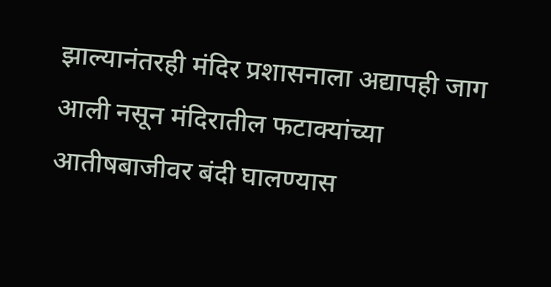झाल्यानंतरही मंदिर प्रशासनाला अद्यापही जाग आली नसून मंदिरातील फटाक्यांच्या आतीषबाजीवर बंदी घालण्यास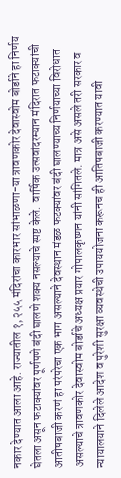नकार देण्यात आला आहे. राज्यातील १,२५५ मंदिरांचा कारभार सांभाळणा-या त्रावणकोर देवास्वोम बोर्डाने हा निर्णय घेतला असून फटाक्यांवर पूर्णपणे बंदी घालणे शक्य नसल्याचे स्पष्ट केले.  वार्षिक उत्सवांदरम्यान मंदिरात फटाक्यांची आतीषबाजी करणं हा परंपरेचा एक भाग असल्याने देवस्थान मंडळ फटक्यांवर बंदी घालण्याच्य निर्णयाच्या विरोधात असल्याचे त्रावणकोर देवास्वोम बोर्डाचे अध्यक्ष प्रयार गोपालकृष्णन यांनी सांगितले. मात्र असे असले तरी सरकार व न्यायालयाने दिलेले आदेश व पुरेशी सुरक्षा व्यवस्थेची उपाययोजना करूनच ही आतिषबाजी करण्यात यावी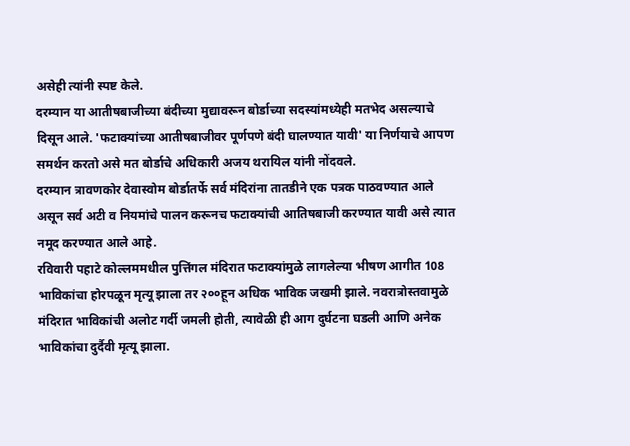असेही त्यांनी स्पष्ट केले.
दरम्यान या आतीषबाजीच्या बंदीच्या मुद्यावरून बोर्डाच्या सदस्यांमध्येही मतभेद असल्याचे दिसून आले. 'फटाक्यांच्या आतीषबाजीवर पूर्णपणे बंदी घालण्यात यावी' या निर्णयाचे आपण समर्थन करतो असे मत बोर्डाचे अधिकारी अजय थरायिल यांनी नोंदवले.
दरम्यान त्रावणकोर देवास्वोम बोर्डातर्फे सर्व मंदिरांना तातडीने एक पत्रक पाठवण्यात आले असून सर्व अटी व नियमांचे पालन करूनच फटाक्यांची आतिषबाजी करण्यात यावी असे त्यात नमूद करण्यात आले आहे.
रविवारी पहाटे कोल्लममधील पुत्तिंगल मंदिरात फटाक्यांमुळे लागलेल्या भीषण आगीत 108 भाविकांचा होरपळून मृत्यू झाला तर २००हून अधिक भाविक जखमी झाले. नवरात्रोस्तवामुळे मंदिरात भाविकांची अलोट गर्दी जमली होती, त्यावेळी ही आग दुर्घटना घडली आणि अनेक भाविकांचा दुर्दैवी मृत्यू झाला.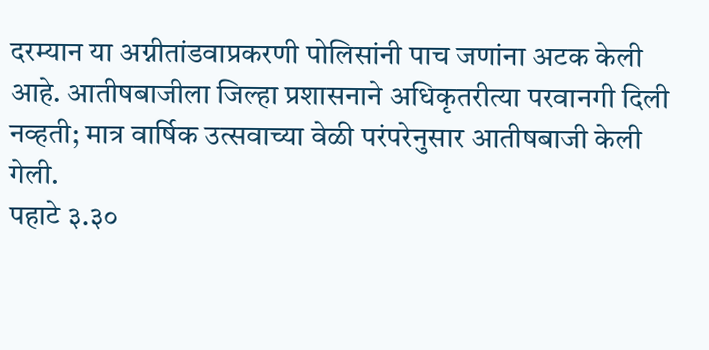दरम्यान या अग्नीतांडवाप्रकरणी पोलिसांनी पाच जणांना अटक केली आहे. आतीषबाजीला जिल्हा प्रशासनाने अधिकृतरीत्या परवानगी दिली नव्हती; मात्र वार्षिक उत्सवाच्या वेळी परंपरेनुसार आतीषबाजी केली गेली.
पहाटे ३.३०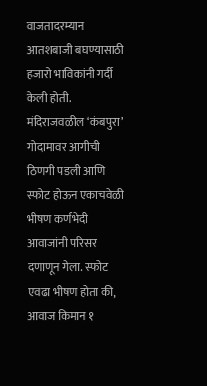वाजतादरम्यान आतशबाजी बघण्यासाठी हजारो भाविकांनी गर्दी केली होती. मंदिराजवळील ‘कंबपुरा’ गोदामावर आगीची ठिणगी पडली आणि स्फोट होऊन एकाचवेळी भीषण कर्णभेदी आवाजांनी परिसर दणाणून गेला. स्फोट एवढा भीषण होता की, आवाज किमान १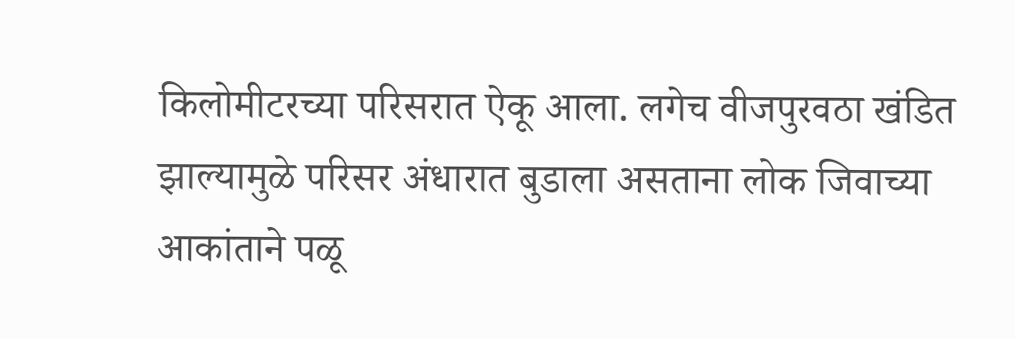किलोमीटरच्या परिसरात ऐकू आला. लगेच वीजपुरवठा खंडित झाल्यामुळे परिसर अंधारात बुडाला असताना लोक जिवाच्या आकांताने पळू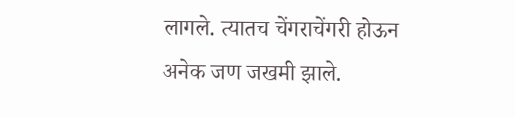लागले. त्यातच चेंगराचेंगरी होऊन अनेक जण जखमी झाले.